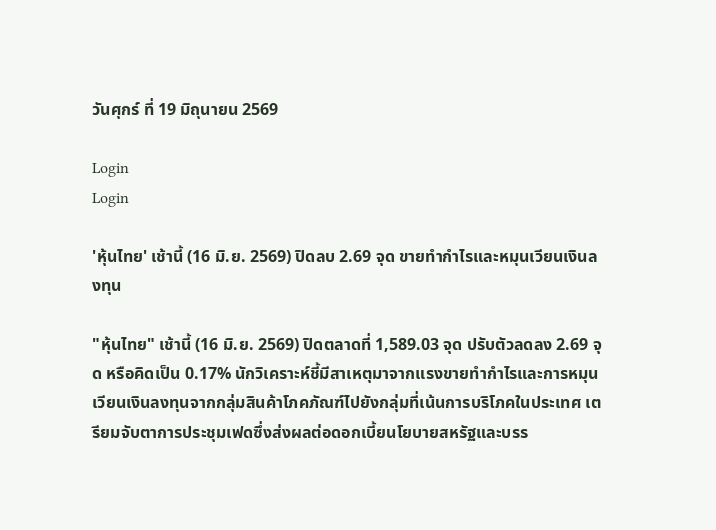วันศุกร์ ที่ 19 มิถุนายน 2569

Login
Login

'หุ้นไทย' เช้านี้ (16 มิ.ย. 2569) ปิดลบ 2.69 จุด ขายทำกำไรและหมุนเวียนเงินลงทุน

"หุ้นไทย" เช้านี้ (16 มิ.ย. 2569) ปิดตลาดที่ 1,589.03 จุด ปรับตัวลดลง 2.69 จุด หรือคิดเป็น 0.17% นักวิเคราะห์ชี้มีสาเหตุมาจากแรงขายทำกำไรและการหมุนเวียนเงินลงทุนจากกลุ่มสินค้าโภคภัณฑ์ไปยังกลุ่มที่เน้นการบริโภคในประเทศ เตรียมจับตาการประชุมเฟดซึ่งส่งผลต่อดอกเบี้ยนโยบายสหรัฐและบรร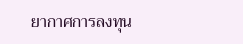ยากาศการลงทุน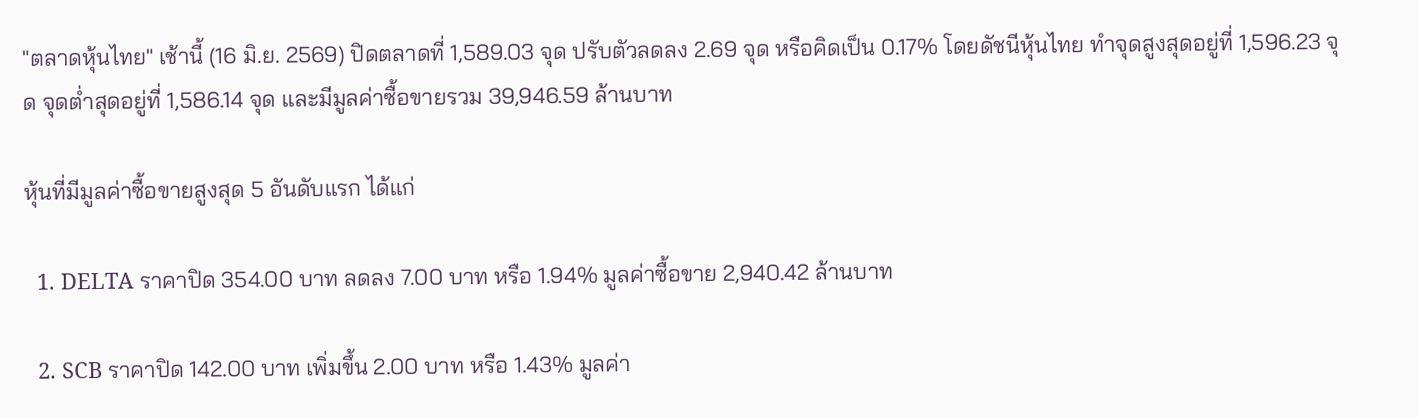"ตลาดหุ้นไทย" เช้านี้ (16 มิ.ย. 2569) ปิดตลาดที่ 1,589.03 จุด ปรับตัวลดลง 2.69 จุด หรือคิดเป็น 0.17% โดยดัชนีหุ้นไทย ทำจุดสูงสุดอยู่ที่ 1,596.23 จุด จุดต่ำสุดอยู่ที่ 1,586.14 จุด และมีมูลค่าซื้อขายรวม 39,946.59 ล้านบาท

หุ้นที่มีมูลค่าซื้อขายสูงสุด 5 อันดับแรก ได้แก่

  1. DELTA ราคาปิด 354.00 บาท ลดลง 7.00 บาท หรือ 1.94% มูลค่าซื้อขาย 2,940.42 ล้านบาท

  2. SCB ราคาปิด 142.00 บาท เพิ่มขึ้น 2.00 บาท หรือ 1.43% มูลค่า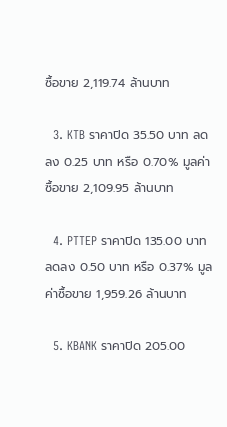ซื้อขาย 2,119.74 ล้านบาท

  3. KTB ราคาปิด 35.50 บาท ลดลง 0.25 บาท หรือ 0.70% มูลค่าซื้อขาย 2,109.95 ล้านบาท

  4. PTTEP ราคาปิด 135.00 บาท ลดลง 0.50 บาท หรือ 0.37% มูลค่าซื้อขาย 1,959.26 ล้านบาท

  5. KBANK ราคาปิด 205.00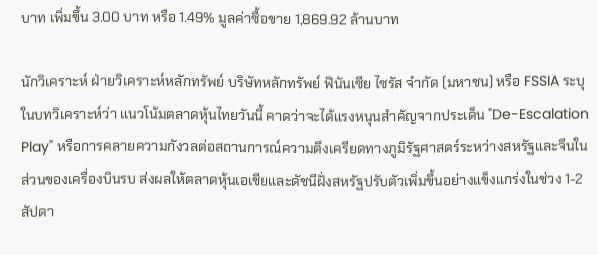บาท เพิ่มขึ้น 3.00 บาท หรือ 1.49% มูลค่าซื้อขาย 1,869.92 ล้านบาท

นักวิเคราะห์ ฝ่ายวิเคราะห์หลักทรัพย์ บริษัทหลักทรัพย์ ฟินันเซีย ไซรัส จำกัด (มหาชน) หรือ FSSIA ระบุในบทวิเคราะห์ว่า แนวโน้มตลาดหุ้นไทยวันนี้ คาดว่าจะได้แรงหนุนสำคัญจากประเด็น "De-Escalation Play" หรือการคลายความกังวลต่อสถานการณ์ความตึงเครียดทางภูมิรัฐศาสตร์ระหว่างสหรัฐและจีนในส่วนของเครื่องบินรบ ส่งผลให้ตลาดหุ้นเอเชียและดัชนีฝั่งสหรัฐปรับตัวเพิ่มขึ้นอย่างแข็งแกร่งในช่วง 1-2 สัปดา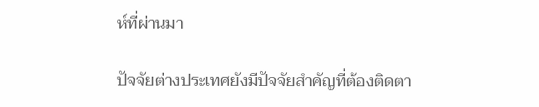ห์ที่ผ่านมา

ปัจจัยต่างประเทศยังมีปัจจัยสำคัญที่ต้องติดตา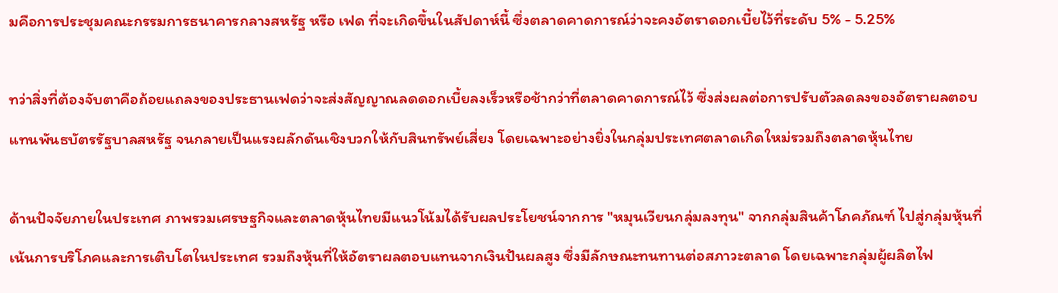มคือการประชุมคณะกรรมการธนาคารกลางสหรัฐ หรือ เฟด ที่จะเกิดขึ้นในสัปดาห์นี้ ซึ่งตลาดคาดการณ์ว่าจะคงอัตราดอกเบี้ยไว้ที่ระดับ 5% - 5.25%

ทว่าสิ่งที่ต้องจับตาคือถ้อยแถลงของประธานเฟดว่าจะส่งสัญญาณลดดอกเบี้ยลงเร็วหรือช้ากว่าที่ตลาดคาดการณ์ไว้ ซึ่งส่งผลต่อการปรับตัวลดลงของอัตราผลตอบแทนพันธบัตรรัฐบาลสหรัฐ จนกลายเป็นแรงผลักดันเชิงบวกให้กับสินทรัพย์เสี่ยง โดยเฉพาะอย่างยิ่งในกลุ่มประเทศตลาดเกิดใหม่รวมถึงตลาดหุ้นไทย

ด้านปัจจัยภายในประเทศ ภาพรวมเศรษฐกิจและตลาดหุ้นไทยมีแนวโน้มได้รับผลประโยชน์จากการ "หมุนเวียนกลุ่มลงทุน" จากกลุ่มสินค้าโภคภัณฑ์ ไปสู่กลุ่มหุ้นที่เน้นการบริโภคและการเติบโตในประเทศ รวมถึงหุ้นที่ให้อัตราผลตอบแทนจากเงินปันผลสูง ซึ่งมีลักษณะทนทานต่อสภาวะตลาด โดยเฉพาะกลุ่มผู้ผลิตไฟ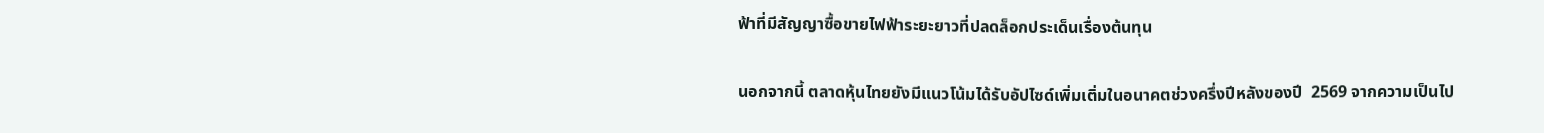ฟ้าที่มีสัญญาซื้อขายไฟฟ้าระยะยาวที่ปลดล็อกประเด็นเรื่องต้นทุน

นอกจากนี้ ตลาดหุ้นไทยยังมีแนวโน้มได้รับอัปไซด์เพิ่มเติ่มในอนาคตช่วงครึ่งปีหลังของปี  2569 จากความเป็นไป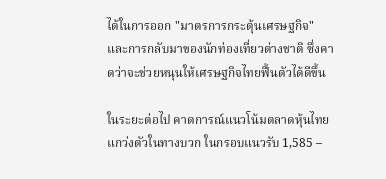ได้ในการออก "มาตรการกระตุ้นเศรษฐกิจ" และการกลับมาของนักท่องเที่ยวต่างชาติ ซึ่งคาดว่าจะช่วยหนุนให้เศรษฐกิจไทยฟื้นตัวได้ดีขึ้น

ในระยะต่อไป คาดการณ์แนวโน้มตลาดหุ้นไทยแกว่งตัวในทางบวก ในกรอบแนวรับ 1,585 –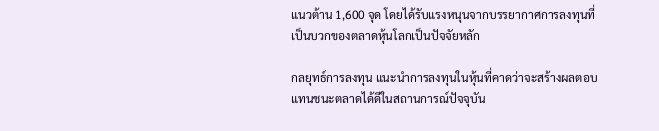แนวต้าน 1,600 จุด โดยได้รับแรงหนุนจากบรรยากาศการลงทุนที่เป็นบวกของตลาดหุ้นโลกเป็นปัจจัยหลัก

กลยุทธ์การลงทุน แนะนำการลงทุนในหุ้นที่คาดว่าจะสร้างผลตอบแทนชนะตลาดได้ดีในสถานการณ์ปัจจุบัน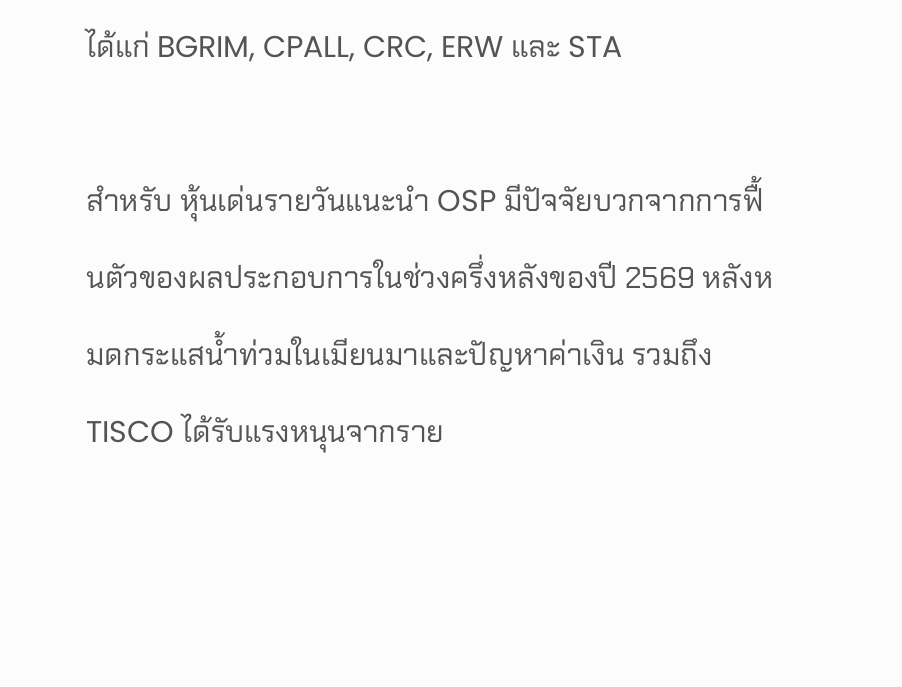ได้แก่ BGRIM, CPALL, CRC, ERW และ STA

สำหรับ หุ้นเด่นรายวันแนะนำ OSP มีปัจจัยบวกจากการฟื้นตัวของผลประกอบการในช่วงครึ่งหลังของปี 2569 หลังหมดกระแสน้ำท่วมในเมียนมาและปัญหาค่าเงิน รวมถึง TISCO ได้รับแรงหนุนจากราย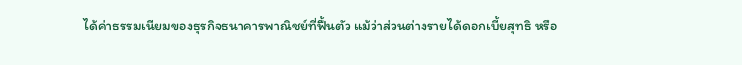ได้ค่าธรรมเนียมของธุรกิจธนาคารพาณิชย์ที่ฟื้นตัว แม้ว่าส่วนต่างรายได้ดอกเบี้ยสุทธิ หรือ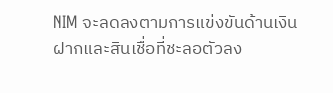NIM จะลดลงตามการแข่งขันด้านเงินฝากและสินเชื่อที่ชะลอตัวลง